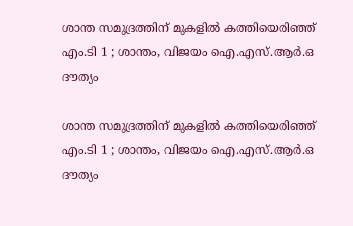ശാന്ത സമുദ്രത്തിന് മുകളില്‍ കത്തിയെരിഞ്ഞ് എം.ടി 1 ; ശാന്തം, വിജയം ഐ.എസ്.ആര്‍.ഒ ദൗത്യം

ശാന്ത സമുദ്രത്തിന് മുകളില്‍ കത്തിയെരിഞ്ഞ് എം.ടി 1 ; ശാന്തം, വിജയം ഐ.എസ്.ആര്‍.ഒ ദൗത്യം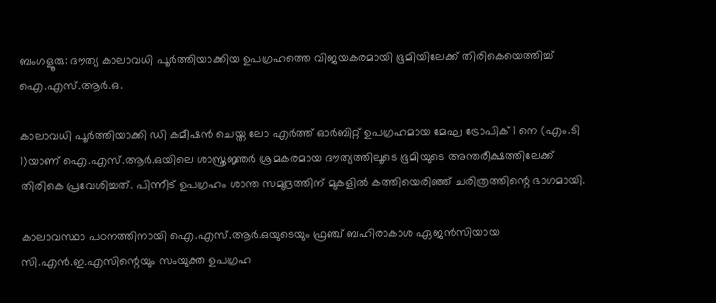ബംഗളൂരു: ദൗത്യ കാലാവധി പൂര്‍ത്തിയാക്കിയ ഉപഗ്രഹത്തെ വിജയകരമായി ഭൂമിയിലേക്ക് തിരികെയെത്തിച്ച് ഐ.എസ്.ആര്‍.ഒ.

കാലാവധി പൂര്‍ത്തിയാക്കി ഡി കമീഷന്‍ ചെയ്ത ലോ എര്‍ത്ത് ഓര്‍ബിറ്റ് ഉപഗ്രഹമായ മേഘ ട്രോപിക് 1 നെ (എം.ടി 1)യാണ് ഐ.എസ്.ആര്‍.ഒയിലെ ശാസ്ത്രജ്ഞര്‍ ശ്രമകരമായ ദൗത്യത്തിലൂടെ ഭൂമിയുടെ അന്തരീക്ഷത്തിലേക്ക് തിരികെ പ്രവേശിച്ചത്. പിന്നീട് ഉപഗ്രഹം ശാന്ത സമുദ്രത്തിന് മുകളില്‍ കത്തിയെരിഞ്ഞ് ചരിത്രത്തിന്റെ ഭാഗമായി.

കാലാവസ്ഥാ പഠനത്തിനായി ഐ.എസ്.ആര്‍.ഒയുടെയും ഫ്രഞ്ച് ബഹിരാകാശ ഏജന്‍സിയായ സി.എന്‍.ഇ.എസിന്റെയും സംയുക്ത ഉപഗ്രഹ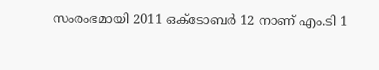സംരംഭമായി 2011 ഒക്ടോബര്‍ 12 നാണ് എം.ടി 1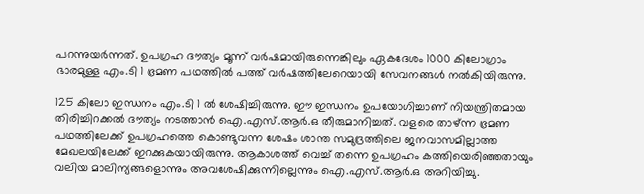പറന്നുയര്‍ന്നത്. ഉപഗ്രഹ ദൗത്യം മൂന്ന് വര്‍ഷമായിരുന്നെങ്കിലും ഏകദേശം 1000 കിലോഗ്രാം ഭാരമുള്ള എം.ടി 1 ഭ്രമണ പഥത്തില്‍ പത്ത് വര്‍ഷത്തിലേറെയായി സേവനങ്ങള്‍ നല്‍കിയിരുന്നു.

125 കിലോ ഇന്ധനം എം.ടി 1 ല്‍ ശേഷിച്ചിരുന്നു. ഈ ഇന്ധനം ഉപയോഗിച്ചാണ് നിയന്ത്രിതമായ തിരിച്ചിറക്കല്‍ ദൗത്യം നടത്താന്‍ ഐ.എസ്.ആര്‍.ഒ തീരുമാനിച്ചത്. വളരെ താഴ്ന്ന ഭ്രമണ പഥത്തിലേക്ക് ഉപഗ്രഹത്തെ കൊണ്ടുവന്ന ശേഷം ശാന്ത സമുദ്രത്തിലെ ജനവാസമില്ലാത്ത മേഖലയിലേക്ക് ഇറക്കുകയായിരുന്നു. ആകാശത്ത് വെച്ച് തന്നെ ഉപഗ്രഹം കത്തിയെരിഞ്ഞതായും വലിയ മാലിന്യങ്ങളൊന്നും അവശേഷിക്കുന്നില്ലെന്നും ഐ.എസ്.ആര്‍.ഒ അറിയിച്ചു.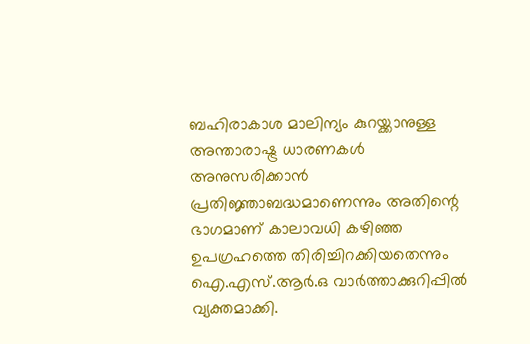ബഹിരാകാശ മാലിന്യം കുറയ്ക്കാനുള്ള അന്താരാഷ്ട്ര ധാരണകള്‍ അനുസരിക്കാന്‍ പ്രതിജ്ഞാബദ്ധമാണെന്നും അതിന്റെ ഭാഗമാണ് കാലാവധി കഴിഞ്ഞ ഉപഗ്രഹത്തെ തിരിച്ചിറക്കിയതെന്നും ഐ.എസ്.ആര്‍.ഒ വാര്‍ത്താക്കുറിപ്പില്‍ വ്യക്തമാക്കി.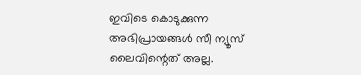ഇവിടെ കൊടുക്കുന്ന അഭിപ്രായങ്ങള്‍ സീ ന്യൂസ് ലൈവിന്റെത് അല്ല.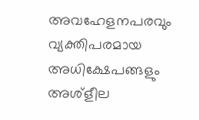അവഹേളനപരവും വ്യക്തിപരമായ അധിക്ഷേപങ്ങളും അശ്‌ളീല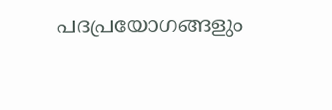പദപ്രയോഗങ്ങളും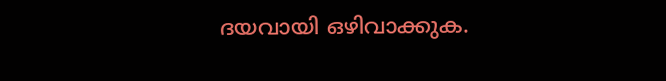ദയവായി ഒഴിവാക്കുക.